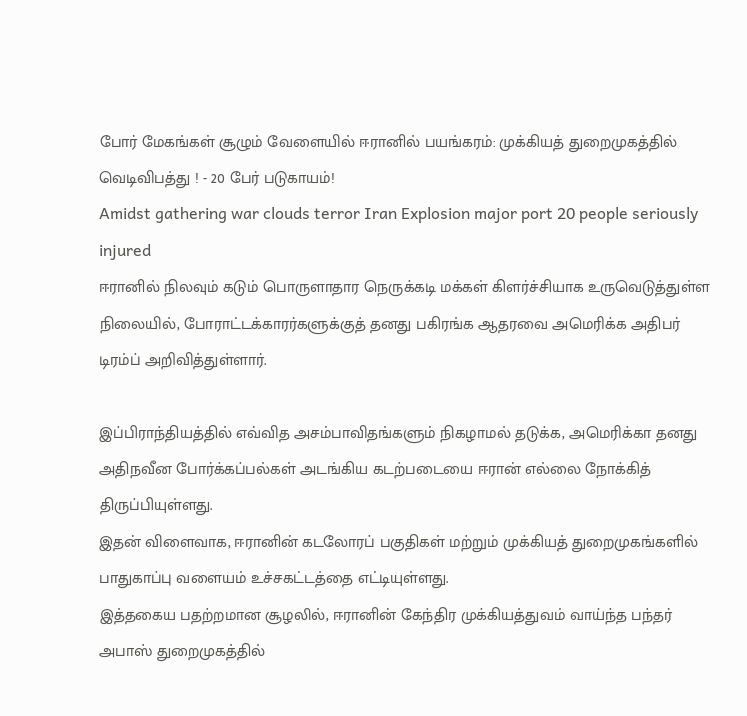போர் மேகங்கள் சூழும் வேளையில் ஈரானில் பயங்கரம்: முக்கியத் துறைமுகத்தில் வெடிவிபத்து ! - 20 பேர் படுகாயம்!
Amidst gathering war clouds terror Iran Explosion major port 20 people seriously injured
ஈரானில் நிலவும் கடும் பொருளாதார நெருக்கடி மக்கள் கிளர்ச்சியாக உருவெடுத்துள்ள நிலையில், போராட்டக்காரர்களுக்குத் தனது பகிரங்க ஆதரவை அமெரிக்க அதிபர் டிரம்ப் அறிவித்துள்ளார்.

இப்பிராந்தியத்தில் எவ்வித அசம்பாவிதங்களும் நிகழாமல் தடுக்க, அமெரிக்கா தனது அதிநவீன போர்க்கப்பல்கள் அடங்கிய கடற்படையை ஈரான் எல்லை நோக்கித் திருப்பியுள்ளது.
இதன் விளைவாக, ஈரானின் கடலோரப் பகுதிகள் மற்றும் முக்கியத் துறைமுகங்களில் பாதுகாப்பு வளையம் உச்சகட்டத்தை எட்டியுள்ளது.
இத்தகைய பதற்றமான சூழலில், ஈரானின் கேந்திர முக்கியத்துவம் வாய்ந்த பந்தர் அபாஸ் துறைமுகத்தில்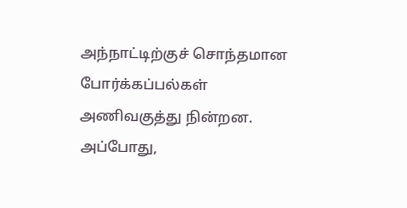அந்நாட்டிற்குச் சொந்தமான போர்க்கப்பல்கள் அணிவகுத்து நின்றன. அப்போது,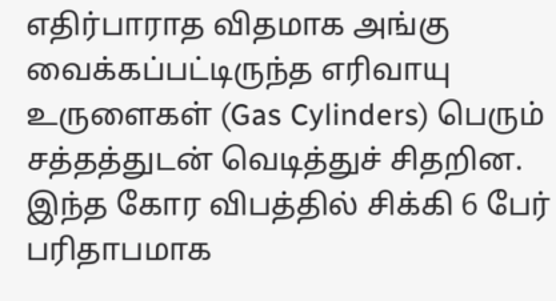எதிர்பாராத விதமாக அங்கு வைக்கப்பட்டிருந்த எரிவாயு உருளைகள் (Gas Cylinders) பெரும் சத்தத்துடன் வெடித்துச் சிதறின.
இந்த கோர விபத்தில் சிக்கி 6 பேர் பரிதாபமாக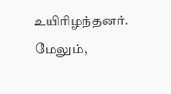உயிரிழந்தனர். மேலும்,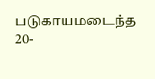படுகாயமடைந்த 20-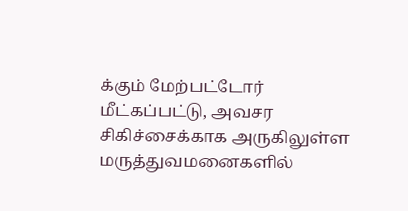க்கும் மேற்பட்டோர் மீட்கப்பட்டு, அவசர சிகிச்சைக்காக அருகிலுள்ள மருத்துவமனைகளில்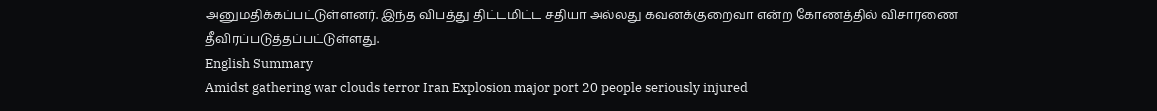அனுமதிக்கப்பட்டுள்ளனர். இந்த விபத்து திட்டமிட்ட சதியா அல்லது கவனக்குறைவா என்ற கோணத்தில் விசாரணை தீவிரப்படுத்தப்பட்டுள்ளது.
English Summary
Amidst gathering war clouds terror Iran Explosion major port 20 people seriously injured